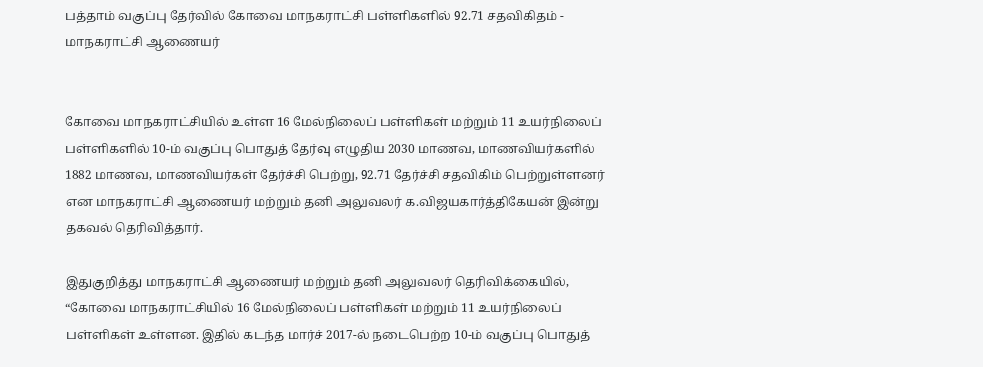பத்தாம் வகுப்பு தேர்வில் கோவை மாநகராட்சி பள்ளிகளில் 92.71 சதவிகிதம் - மாநகராட்சி ஆணையர்


கோவை மாநகராட்சியில் உள்ள 16 மேல்நிலைப் பள்ளிகள் மற்றும் 11 உயர்நிலைப் பள்ளிகளில் 10-ம் வகுப்பு பொதுத் தேர்வு எழுதிய 2030 மாணவ, மாணவியர்களில் 1882 மாணவ, மாணவியர்கள் தேர்ச்சி பெற்று, 92.71 தேர்ச்சி சதவிகிம் பெற்றுள்ளனர் என மாநகராட்சி ஆணையர் மற்றும் தனி அலுவலர் க.விஜயகார்த்திகேயன் இன்று தகவல் தெரிவித்தார்.

இதுகுறித்து மாநகராட்சி ஆணையர் மற்றும் தனி அலுவலர் தெரிவிக்கையில், “கோவை மாநகராட்சியில் 16 மேல்நிலைப் பள்ளிகள் மற்றும் 11 உயர்நிலைப் பள்ளிகள் உள்ளன. இதில் கடந்த மார்ச் 2017-ல் நடைபெற்ற 10-ம் வகுப்பு பொதுத்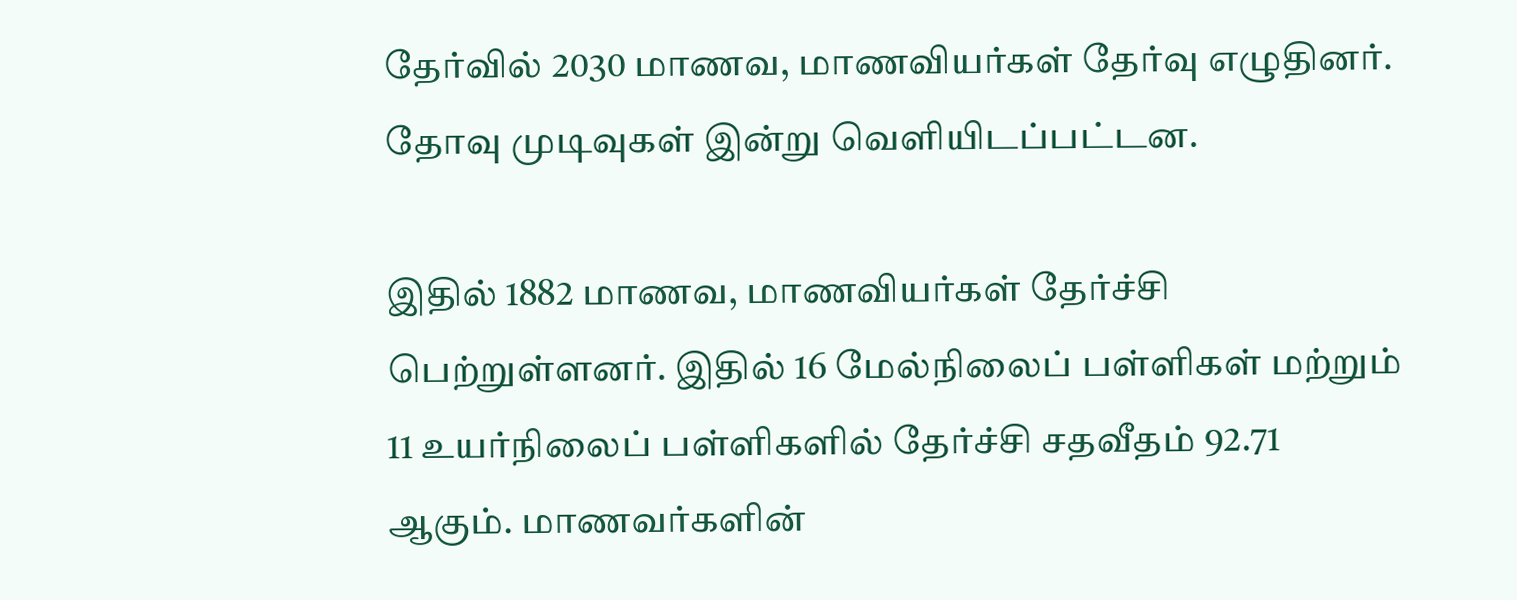தேர்வில் 2030 மாணவ, மாணவியர்கள் தேர்வு எழுதினர். தோவு முடிவுகள் இன்று வெளியிடப்பட்டன.

இதில் 1882 மாணவ, மாணவியர்கள் தேர்ச்சி பெற்றுள்ளனர். இதில் 16 மேல்நிலைப் பள்ளிகள் மற்றும் 11 உயர்நிலைப் பள்ளிகளில் தேர்ச்சி சதவீதம் 92.71 ஆகும். மாணவர்களின்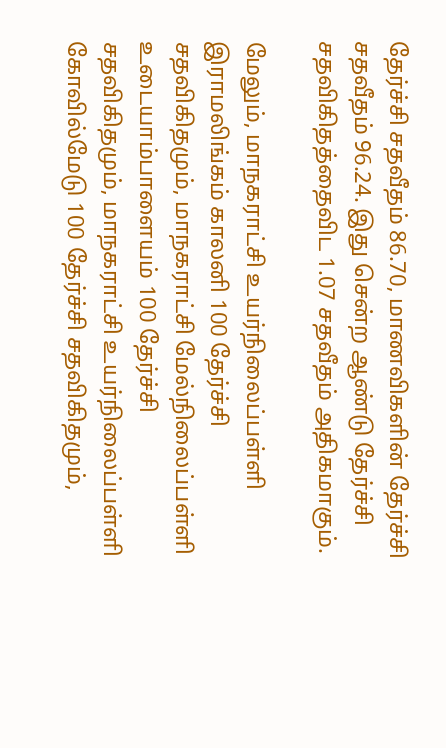தேர்ச்சி சதவீதம் 86.70, மாணவிகளின் தேர்ச்சி சதவீதம் 96.24. இது சென்ற ஆண்டு தேர்ச்சி சதவிகிதத்தைவிட 1.07 சதவீதம் அதிகமாகும்.

மேலும், மாநகராட்சி உயர்நிலைப்பள்ளி இராமலிங்கம் காலனி 100 தேர்ச்சி சதவிகிதமும், மாநகராட்சி மேல்நிலைப்பள்ளி உடையாம்பாளையம் 100 தேர்ச்சி சதவிகிதமும், மாநகராட்சி உயர்நிலைப்பள்ளி கோவில்மேடு 100 தேர்ச்சி சதவிகிதமும்,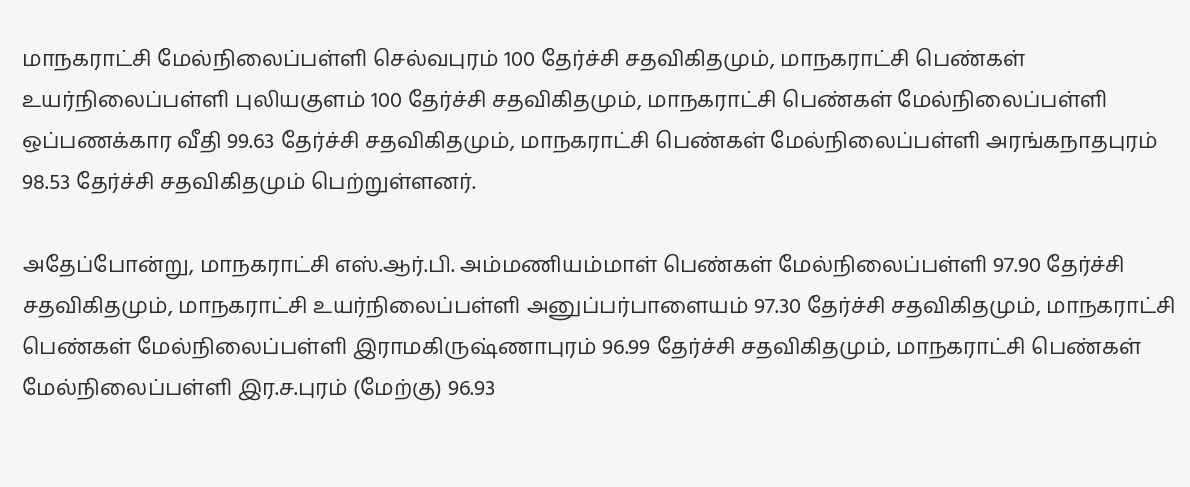மாநகராட்சி மேல்நிலைப்பள்ளி செல்வபுரம் 100 தேர்ச்சி சதவிகிதமும், மாநகராட்சி பெண்கள் உயர்நிலைப்பள்ளி புலியகுளம் 100 தேர்ச்சி சதவிகிதமும், மாநகராட்சி பெண்கள் மேல்நிலைப்பள்ளி ஒப்பணக்கார வீதி 99.63 தேர்ச்சி சதவிகிதமும், மாநகராட்சி பெண்கள் மேல்நிலைப்பள்ளி அரங்கநாதபுரம் 98.53 தேர்ச்சி சதவிகிதமும் பெற்றுள்ளனர்.

அதேப்போன்று, மாநகராட்சி எஸ்.ஆர்.பி. அம்மணியம்மாள் பெண்கள் மேல்நிலைப்பள்ளி 97.90 தேர்ச்சி சதவிகிதமும், மாநகராட்சி உயர்நிலைப்பள்ளி அனுப்பர்பாளையம் 97.30 தேர்ச்சி சதவிகிதமும், மாநகராட்சி பெண்கள் மேல்நிலைப்பள்ளி இராமகிருஷ்ணாபுரம் 96.99 தேர்ச்சி சதவிகிதமும், மாநகராட்சி பெண்கள் மேல்நிலைப்பள்ளி இர.ச.புரம் (மேற்கு) 96.93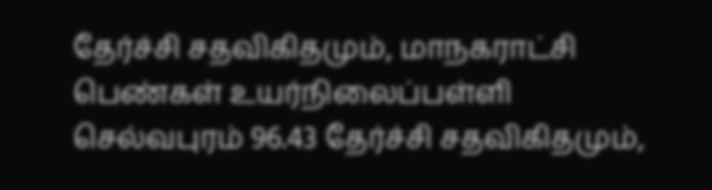தேர்ச்சி சதவிகிதமும், மாநகராட்சி பெண்கள் உயர்நிலைப்பள்ளி செல்வபுரம் 96.43 தேர்ச்சி சதவிகிதமும்,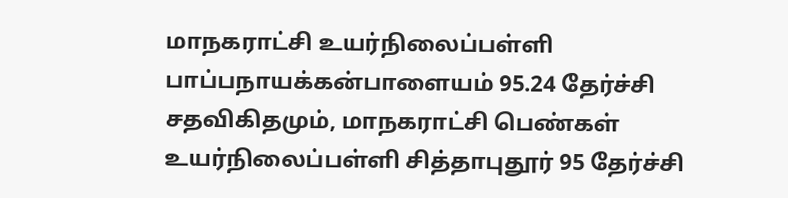மாநகராட்சி உயர்நிலைப்பள்ளி பாப்பநாயக்கன்பாளையம் 95.24 தேர்ச்சி சதவிகிதமும், மாநகராட்சி பெண்கள் உயர்நிலைப்பள்ளி சித்தாபுதூர் 95 தேர்ச்சி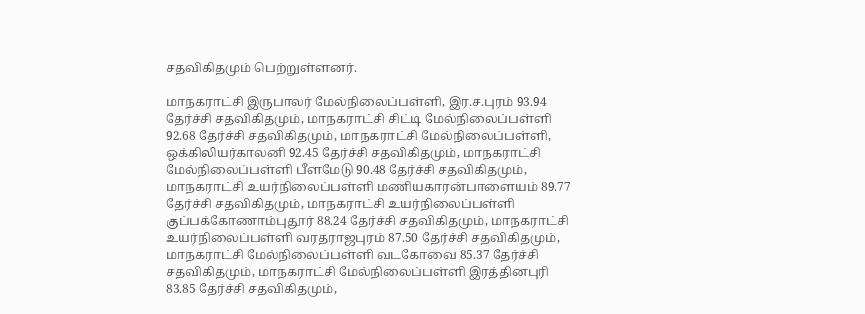சதவிகிதமும் பெற்றுள்ளனர்.

மாநகராட்சி இருபாலர் மேல்நிலைப்பள்ளி, இர.ச.புரம் 93.94 தேர்ச்சி சதவிகிதமும், மாநகராட்சி சிட்டி மேல்நிலைப்பள்ளி 92.68 தேர்ச்சி சதவிகிதமும், மாநகராட்சி மேல்நிலைப்பள்ளி, ஒக்கிலியர்காலனி 92.45 தேர்ச்சி சதவிகிதமும், மாநகராட்சி மேல்நிலைப்பள்ளி பீளமேடு 90.48 தேர்ச்சி சதவிகிதமும், மாநகராட்சி உயர்நிலைப்பள்ளி மணியகாரன்பாளையம் 89.77 தேர்ச்சி சதவிகிதமும், மாநகராட்சி உயர்நிலைப்பள்ளி குப்பக்கோணாம்புதூர் 88.24 தேர்ச்சி சதவிகிதமும், மாநகராட்சி உயர்நிலைப்பள்ளி வரதராஜபுரம் 87.50 தேர்ச்சி சதவிகிதமும், மாநகராட்சி மேல்நிலைப்பள்ளி வடகோவை 85.37 தேர்ச்சி சதவிகிதமும், மாநகராட்சி மேல்நிலைப்பள்ளி இரத்தினபுரி 83.85 தேர்ச்சி சதவிகிதமும்,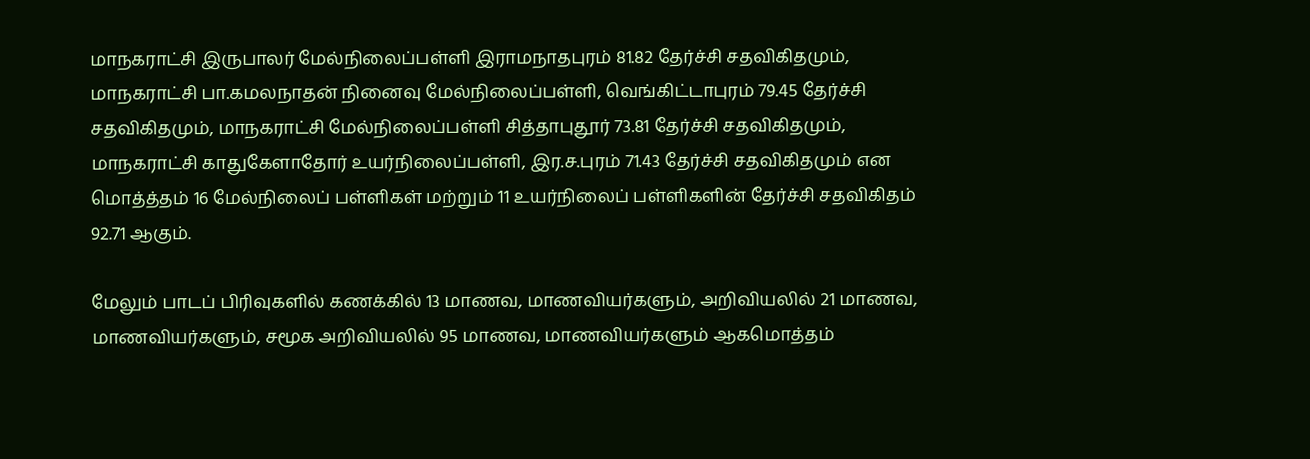மாநகராட்சி இருபாலர் மேல்நிலைப்பள்ளி இராமநாதபுரம் 81.82 தேர்ச்சி சதவிகிதமும், மாநகராட்சி பா.கமலநாதன் நினைவு மேல்நிலைப்பள்ளி, வெங்கிட்டாபுரம் 79.45 தேர்ச்சி சதவிகிதமும், மாநகராட்சி மேல்நிலைப்பள்ளி சித்தாபுதூர் 73.81 தேர்ச்சி சதவிகிதமும், மாநகராட்சி காதுகேளாதோர் உயர்நிலைப்பள்ளி, இர.ச.புரம் 71.43 தேர்ச்சி சதவிகிதமும் என மொத்த்தம் 16 மேல்நிலைப் பள்ளிகள் மற்றும் 11 உயர்நிலைப் பள்ளிகளின் தேர்ச்சி சதவிகிதம் 92.71 ஆகும்.

மேலும் பாடப் பிரிவுகளில் கணக்கில் 13 மாணவ, மாணவியர்களும், அறிவியலில் 21 மாணவ, மாணவியர்களும், சமூக அறிவியலில் 95 மாணவ, மாணவியர்களும் ஆகமொத்தம்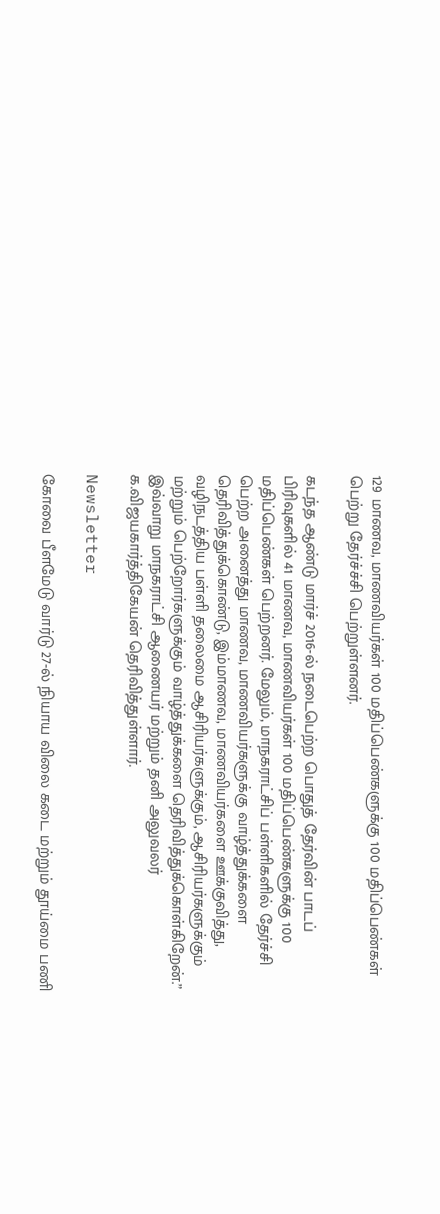129 மாணவ, மாணவியர்கள் 100 மதிப்பெண்களுக்கு 100 மதிப்பெண்கள் பெற்று தேர்ச்ச்சி பெற்றுள்ளனர்.

கடந்த ஆண்டு மார்ச் 2016-ல் நடைபெற்ற பொதுத் தேர்வின் பாடப் பிரிவுகளில் 41 மாணவ, மாணவியர்கள் 100 மதிப்பெண்களுக்கு 100 மதிப்பெண்கள் பெற்றனர். மேலும், மாநகராட்சிப் பள்ளிகளில் தேர்ச்சி பெற்ற அனைத்து மாணவ, மாணவியர்களுக்கு வாழ்த்துக்களை தெரிவித்துக்கொண்டு, இம்மாணவ, மாணவியர்களை ஊக்குவித்து, வழிநடத்திய பள்ளி தலைமை ஆசிரியர்களுக்கும், ஆசிரியர்களுக்கும் மற்றும் பெற்றோர்களுக்கும் வாழ்த்துக்களை தெரிவித்துக்கொள்கிறேன்.” இவ்வாறு மாநகராட்சி ஆணையர் மற்றும் தனி அலுவலர் க.விஜயகார்த்திகேயன் தெரிவித்துள்ளார்.

Newsletter

கோவை பீளமேடு வார்டு 27-ல் நியாய விலை கடை மற்றும் தூய்மை பணி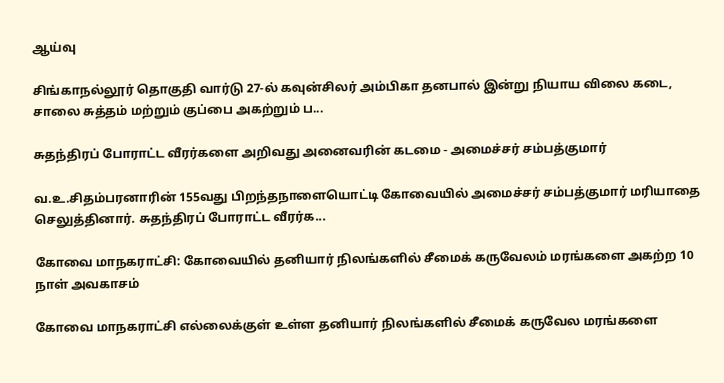ஆய்வு

சிங்காநல்லூர் தொகுதி வார்டு 27-ல் கவுன்சிலர் அம்பிகா தனபால் இன்று நியாய விலை கடை, சாலை சுத்தம் மற்றும் குப்பை அகற்றும் ப...

சுதந்திரப் போராட்ட வீரர்களை அறிவது அனைவரின் கடமை - அமைச்சர் சம்பத்குமார்

வ.உ.சிதம்பரனாரின் 155வது பிறந்தநாளையொட்டி கோவையில் அமைச்சர் சம்பத்குமார் மரியாதை செலுத்தினார். சுதந்திரப் போராட்ட வீரர்க...

கோவை மாநகராட்சி: கோவையில் தனியார் நிலங்களில் சீமைக் கருவேலம் மரங்களை அகற்ற 10 நாள் அவகாசம்

கோவை மாநகராட்சி எல்லைக்குள் உள்ள தனியார் நிலங்களில் சீமைக் கருவேல மரங்களை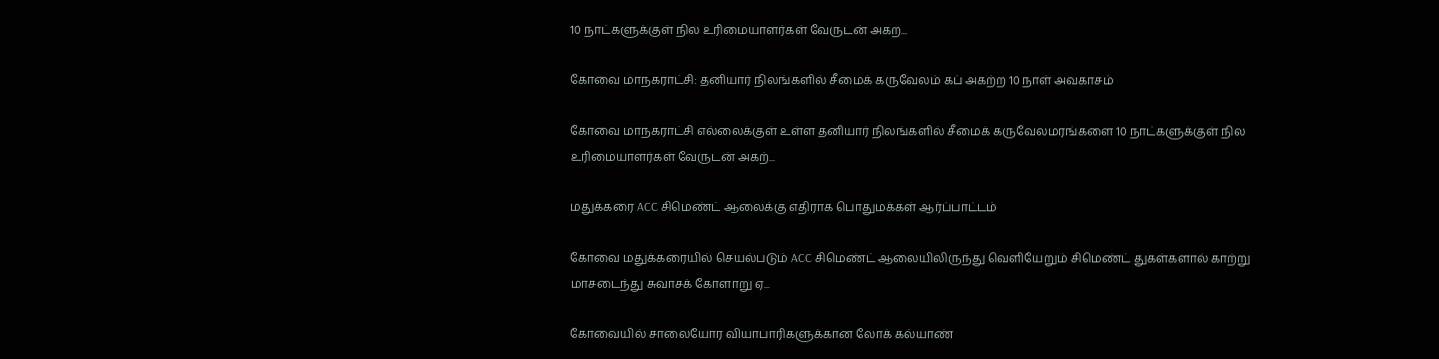10 நாட்களுக்குள் நில உரிமையாளர்கள் வேருடன் அகற...

கோவை மாநகராட்சி: தனியார் நிலங்களில் சீமைக் கருவேலம் கப் அகற்ற 10 நாள் அவகாசம்

கோவை மாநகராட்சி எல்லைக்குள் உள்ள தனியார் நிலங்களில் சீமைக் கருவேலமரங்களை 10 நாட்களுக்குள் நில உரிமையாளர்கள் வேருடன் அகற்...

மதுக்கரை ACC சிமெண்ட் ஆலைக்கு எதிராக பொதுமக்கள் ஆர்ப்பாட்டம்

கோவை மதுக்கரையில் செயல்படும் ACC சிமெண்ட் ஆலையிலிருந்து வெளியேறும் சிமெண்ட் துகள்களால் காற்று மாசடைந்து சுவாசக் கோளாறு ஏ...

கோவையில் சாலையோர வியாபாரிகளுக்கான லோக் கல்யாண்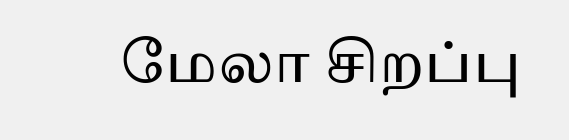மேலா சிறப்பு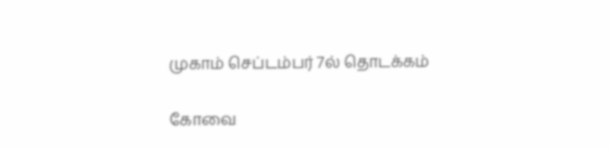முகாம் செப்டம்பர் 7ல் தொடக்கம்

கோவை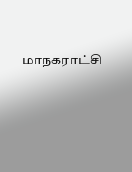மாநகராட்சி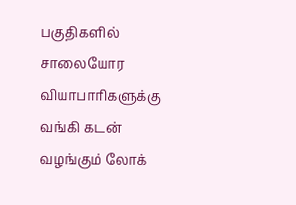பகுதிகளில் சாலையோர வியாபாரிகளுக்கு வங்கி கடன் வழங்கும் லோக்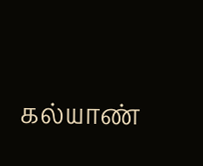கல்யாண்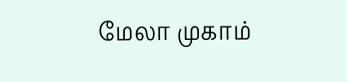மேலா முகாம்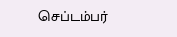செப்டம்பர்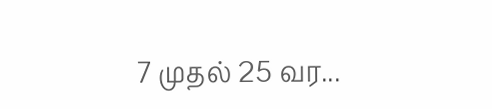7 முதல் 25 வர...